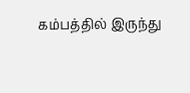கம்பத்தில் இருந்து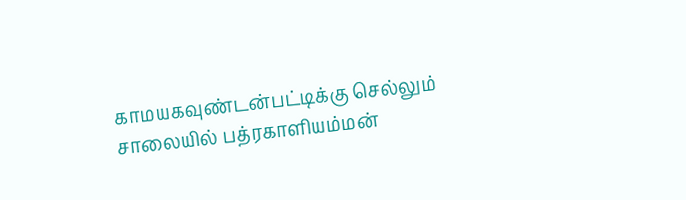காமயகவுண்டன்பட்டிக்கு செல்லும் சாலையில் பத்ரகாளியம்மன்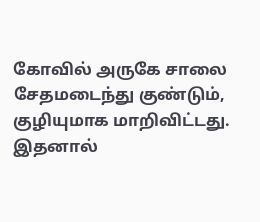கோவில் அருகே சாலை சேதமடைந்து குண்டும், குழியுமாக மாறிவிட்டது. இதனால்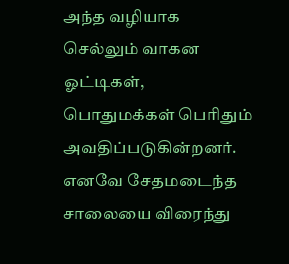அந்த வழியாக செல்லும் வாகன ஓட்டிகள், பொதுமக்கள் பெரிதும் அவதிப்படுகின்றனர். எனவே சேதமடைந்த சாலையை விரைந்து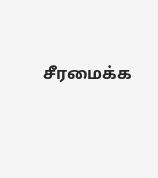சீரமைக்க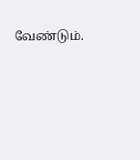வேண்டும்.